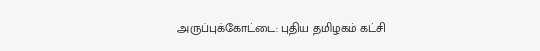அருப்புக்கோட்டை: புதிய தமிழகம் கட்சி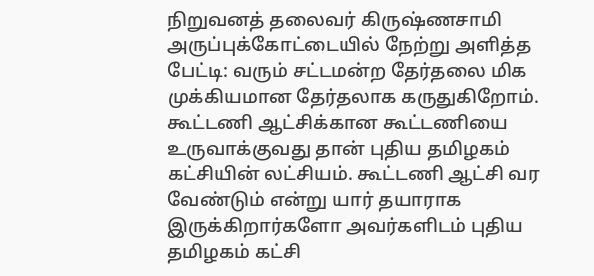நிறுவனத் தலைவர் கிருஷ்ணசாமி அருப்புக்கோட்டையில் நேற்று அளித்த பேட்டி: வரும் சட்டமன்ற தேர்தலை மிக முக்கியமான தேர்தலாக கருதுகிறோம். கூட்டணி ஆட்சிக்கான கூட்டணியை உருவாக்குவது தான் புதிய தமிழகம் கட்சியின் லட்சியம். கூட்டணி ஆட்சி வர வேண்டும் என்று யார் தயாராக இருக்கிறார்களோ அவர்களிடம் புதிய தமிழகம் கட்சி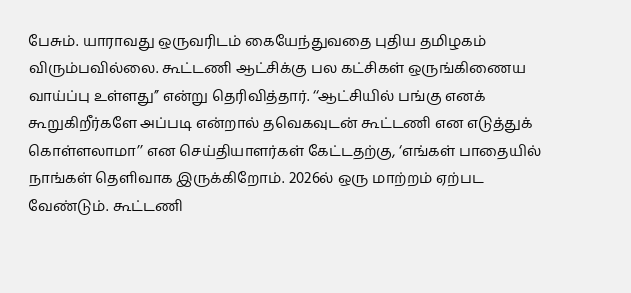பேசும். யாராவது ஒருவரிடம் கையேந்துவதை புதிய தமிழகம் விரும்பவில்லை. கூட்டணி ஆட்சிக்கு பல கட்சிகள் ஒருங்கிணைய வாய்ப்பு உள்ளது’’ என்று தெரிவித்தார். ‘‘ஆட்சியில் பங்கு எனக் கூறுகிறீர்களே அப்படி என்றால் தவெகவுடன் கூட்டணி என எடுத்துக் கொள்ளலாமா’’ என செய்தியாளர்கள் கேட்டதற்கு, ‘எங்கள் பாதையில் நாங்கள் தெளிவாக இருக்கிறோம். 2026ல் ஒரு மாற்றம் ஏற்பட வேண்டும். கூட்டணி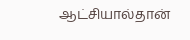ஆட்சியால்தான்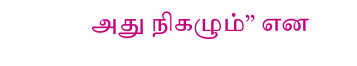அது நிகழும்’’ என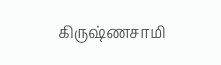கிருஷ்ணசாமி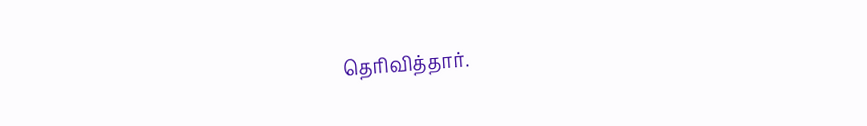தெரிவித்தார்.